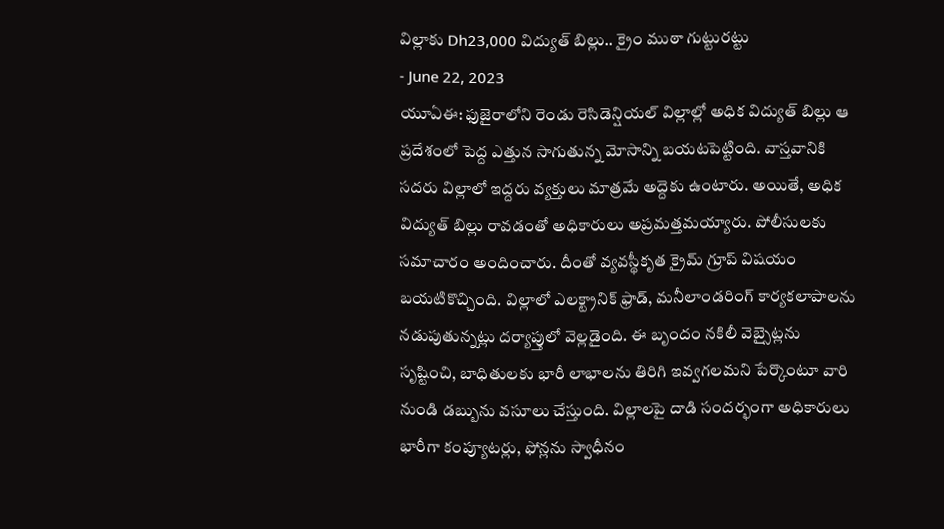విల్లాకు Dh23,000 విద్యుత్ బిల్లు.. క్రైం ముఠా గుట్టురట్టు
- June 22, 2023
యూఏఈ: ఫుజైరాలోని రెండు రెసిడెన్షియల్ విల్లాల్లో అధిక విద్యుత్ బిల్లు ఆ ప్రదేశంలో పెద్ద ఎత్తున సాగుతున్న మోసాన్ని బయటపెట్టింది. వాస్తవానికి సదరు విల్లాలో ఇద్దరు వ్యక్తులు మాత్రమే అద్దెకు ఉంటారు. అయితే, అధిక విద్యుత్ బిల్లు రావడంతో అధికారులు అప్రమత్తమయ్యారు. పోలీసులకు సమాచారం అందించారు. దీంతో వ్యవస్థీకృత క్రైమ్ గ్రూప్ విషయం బయటికొచ్చింది. విల్లాలో ఎలక్ట్రానిక్ ఫ్రాడ్, మనీలాండరింగ్ కార్యకలాపాలను నడుపుతున్నట్లు దర్యాప్తులో వెల్లడైంది. ఈ బృందం నకిలీ వెబ్సైట్లను సృష్టించి, బాధితులకు భారీ లాభాలను తిరిగి ఇవ్వగలమని పేర్కొంటూ వారి నుండి డబ్బును వసూలు చేస్తుంది. విల్లాలపై దాడి సందర్భంగా అధికారులు భారీగా కంప్యూటర్లు, ఫోన్లను స్వాధీనం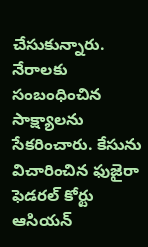చేసుకున్నారు. నేరాలకు సంబంధించిన సాక్ష్యాలను సేకరించారు. కేసును విచారించిన ఫుజైరా ఫెడరల్ కోర్టు ఆసియన్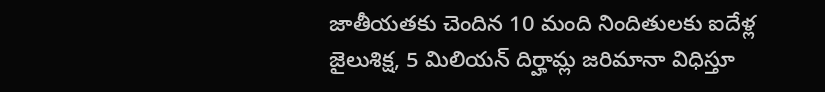జాతీయతకు చెందిన 10 మంది నిందితులకు ఐదేళ్ల జైలుశిక్ష, 5 మిలియన్ దిర్హామ్ల జరిమానా విధిస్తూ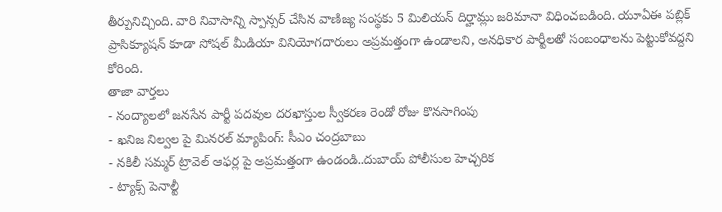తీర్పునిచ్చింది. వారి నివాసాన్ని స్పాన్సర్ చేసిన వాణిజ్య సంస్థకు 5 మిలియన్ దిర్హామ్లు జరిమానా విధించబడింది. యూఏఈ పబ్లిక్ ప్రాసిక్యూషన్ కూడా సోషల్ మీడియా వినియోగదారులు అప్రమత్తంగా ఉండాలని, అనధికార పార్టీలతో సంబంధాలను పెట్టుకోవద్దని కోరింది.
తాజా వార్తలు
- నంద్యాలలో జనసేన పార్టీ పదవుల దరఖాస్తుల స్వీకరణ రెండో రోజు కొనసాగింపు
- ఖనిజ నిల్వల పై మినరల్ మ్యాపింగ్: సీఎం చంద్రబాబు
- నకిలీ సమ్మర్ ట్రావెల్ ఆఫర్ల పై అప్రమత్తంగా ఉండండి..దుబాయ్ పోలీసుల హెచ్చరిక
- ట్యాక్స్ పెనాల్టీ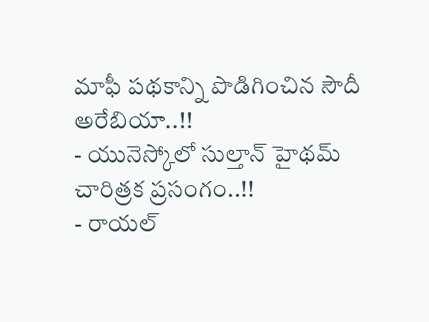మాఫీ పథకాన్ని పొడిగించిన సౌదీ అరేబియా..!!
- యునెస్కోలో సుల్తాన్ హైథమ్ చారిత్రక ప్రసంగం..!!
- రాయల్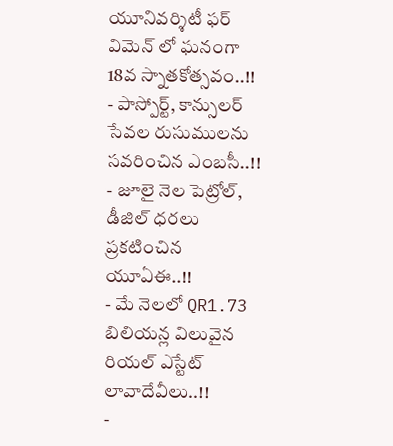యూనివర్శిటీ ఫర్ విమెన్ లో ఘనంగా 18వ స్నాతకోత్సవం..!!
- పాస్పోర్ట్, కాన్సులర్ సేవల రుసుములను సవరించిన ఎంబసీ..!!
- జూలై నెల పెట్రోల్, డీజిల్ ధరలు ప్రకటించిన యూఏఈ..!!
- మే నెలలో QR1.73 బిలియన్ల విలువైన రియల్ ఎస్టేట్ లావాదేవీలు..!!
-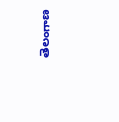తెలంగాణ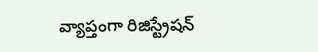వ్యాప్తంగా రిజిస్ట్రేషన్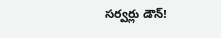సర్వర్లు డౌన్!